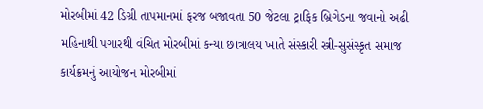મોરબીમાં 42 ડિગ્રી તાપમાનમાં ફરજ બજાવતા 50 જેટલા ટ્રાફિક બ્રિગેડના જવાનો અઢી મહિનાથી પગારથી વંચિત મોરબીમાં કન્યા છાત્રાલય ખાતે સંસ્કારી સ્ત્રી-સુસંસ્કૃત સમાજ કાર્યક્રમનું આયોજન મોરબીમાં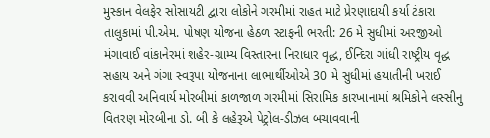મુસ્કાન વેલફેર સોસાયટી દ્વારા લોકોને ગરમીમાં રાહત માટે પ્રેરણાદાયી કર્યા ટંકારા તાલુકામાં પી.એમ. પોષણ યોજના હેઠળ સ્ટાફની ભરતી: 26 મે સુધીમાં અરજીઓ મંગાવાઈ વાંકાનેરમાં શહેર-ગ્રામ્ય વિસ્તારના નિરાધાર વૃદ્ધ, ઈન્દિરા ગાંધી રાષ્ટ્રીય વૃદ્ધ સહાય અને ગંગા સ્વરૂપા યોજનાના લાભાર્થીઓએ 30 મે સુધીમાં હયાતીની ખરાઈ કરાવવી અનિવાર્ય મોરબીમાં કાળજાળ ગરમીમાં સિરામિક કારખાનામાં શ્રમિકોને લસ્સીનુ વિતરણ મોરબીના ડો. બી કે લહેરૂએ પેટ્રોલ-ડીઝલ બચાવવાની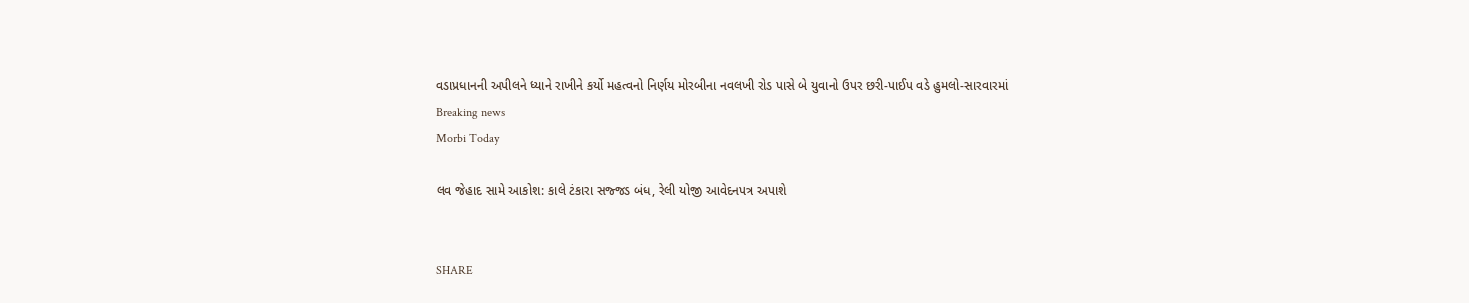વડાપ્રધાનની અપીલને ધ્યાને રાખીને કર્યો મહત્વનો નિર્ણય મોરબીના નવલખી રોડ પાસે બે યુવાનો ઉપર છરી-પાઈપ વડે હુમલો-સારવારમાં
Breaking news
Morbi Today

લવ જેહાદ સામે આકોશ: કાલે ટંકારા સજ્જડ બંધ, રેલી યોજી આવેદનપત્ર અપાશે


SHARE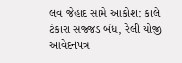લવ જેહાદ સામે આકોશ: કાલે ટંકારા સજ્જડ બંધ, રેલી યોજી આવેદનપત્ર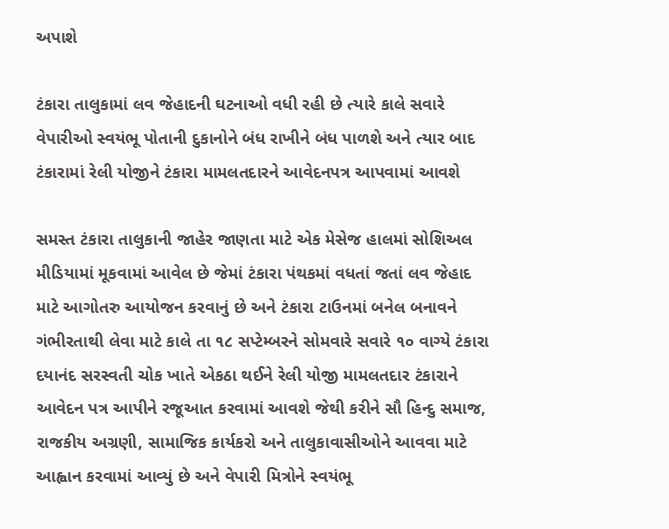અપાશે

ટંકારા તાલુકામાં લવ જેહાદની ઘટનાઓ વધી રહી છે ત્યારે કાલે સવારે વેપારીઓ સ્વયંભૂ પોતાની દુકાનોને બંધ રાખીને બંધ પાળશે અને ત્યાર બાદ ટંકારામાં રેલી યોજીને ટંકારા મામલતદારને આવેદનપત્ર આપવામાં આવશે

સમસ્ત ટંકારા તાલુકાની જાહેર જાણતા માટે એક મેસેજ હાલમાં સોશિઅલ મીડિયામાં મૂકવામાં આવેલ છે જેમાં ટંકારા પંથકમાં વધતાં જતાં લવ જેહાદ માટે આગોતરુ આયોજન કરવાનું છે અને ટંકારા ટાઉનમાં બનેલ બનાવને ગંભીરતાથી લેવા માટે કાલે તા ૧૮ સપ્ટેમ્બરને સોમવારે સવારે ૧૦ વાગ્યે ટંકારા દયાનંદ સરસ્વતી ચોક ખાતે એકઠા થઈને રેલી યોજી મામલતદાર ટંકારાને આવેદન પત્ર આપીને રજૂઆત કરવામાં આવશે જેથી કરીને સૌ હિન્દુ સમાજ, રાજકીય અગ્રણી, સામાજિક કાર્યકરો અને તાલુકાવાસીઓને આવવા માટે આહ્વાન કરવામાં આવ્યું છે અને વેપારી મિત્રોને સ્વયંભૂ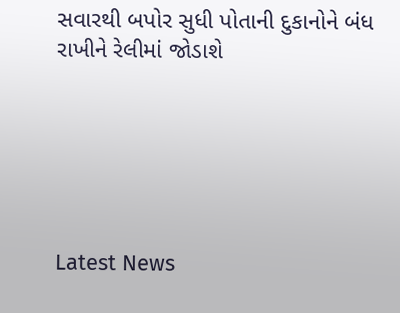સવારથી બપોર સુધી પોતાની દુકાનોને બંધ રાખીને રેલીમાં જોડાશે






Latest News